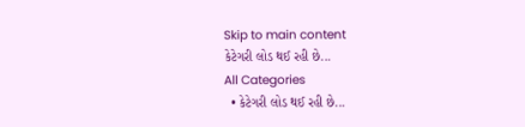Skip to main content
કેટેગરી લોડ થઈ રહી છે...
All Categories
  • કેટેગરી લોડ થઈ રહી છે...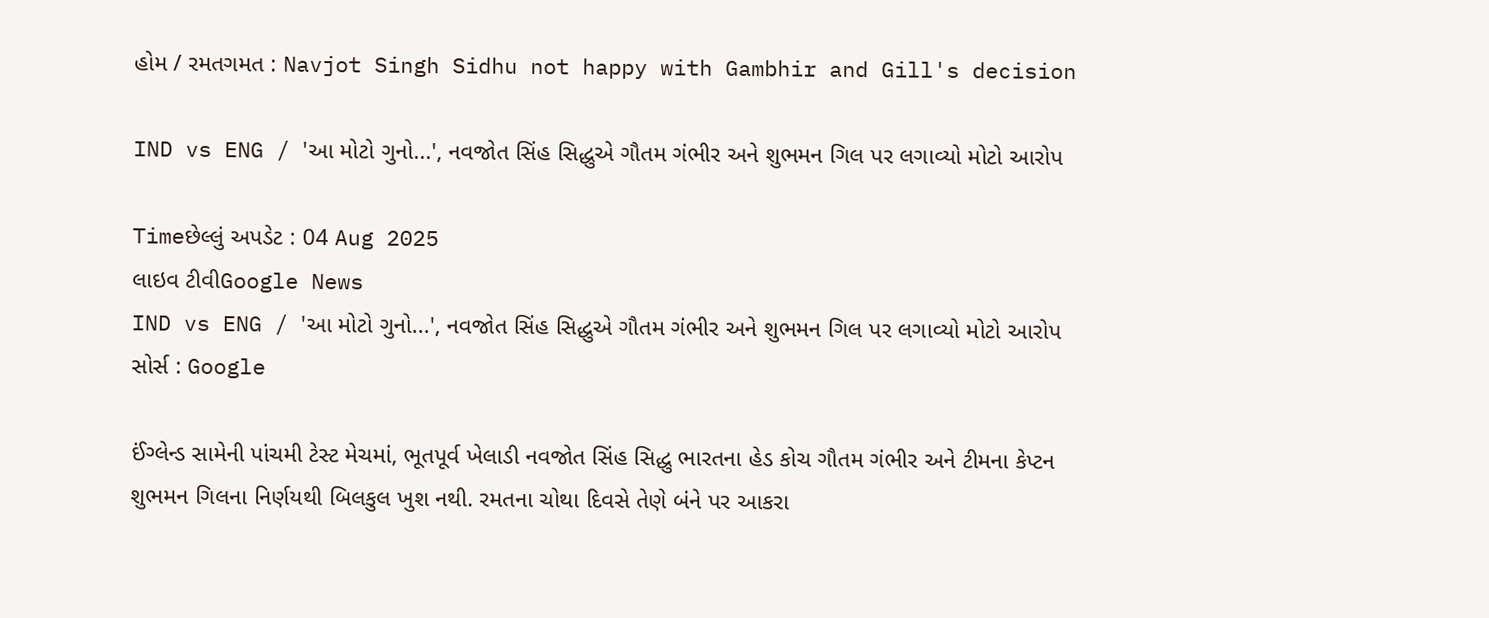હોમ / રમતગમત : Navjot Singh Sidhu not happy with Gambhir and Gill's decision

IND vs ENG / 'આ મોટો ગુનો...', નવજોત સિંહ સિદ્ધુએ ગૌતમ ગંભીર અને શુભમન ગિલ પર લગાવ્યો મોટો આરોપ

Timeછેલ્લું અપડેટ : 04 Aug 2025
લાઇવ ટીવીGoogle News
IND vs ENG / 'આ મોટો ગુનો...', નવજોત સિંહ સિદ્ધુએ ગૌતમ ગંભીર અને શુભમન ગિલ પર લગાવ્યો મોટો આરોપ
સોર્સ : Google

ઈંગ્લેન્ડ સામેની પાંચમી ટેસ્ટ મેચમાં, ભૂતપૂર્વ ખેલાડી નવજોત સિંહ સિદ્ધુ ભારતના હેડ કોચ ગૌતમ ગંભીર અને ટીમના કેપ્ટન શુભમન ગિલના નિર્ણયથી બિલકુલ ખુશ નથી. રમતના ચોથા દિવસે તેણે બંને પર આકરા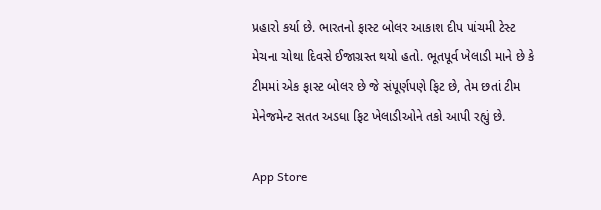પ્રહારો કર્યા છે. ભારતનો ફાસ્ટ બોલર આકાશ દીપ પાંચમી ટેસ્ટ મેચના ચોથા દિવસે ઈજાગ્રસ્ત થયો હતો. ભૂતપૂર્વ ખેલાડી માને છે કે ટીમમાં એક ફાસ્ટ બોલર છે જે સંપૂર્ણપણે ફિટ છે, તેમ છતાં ટીમ મેનેજમેન્ટ સતત અડધા ફિટ ખેલાડીઓને તકો આપી રહ્યું છે.

App Store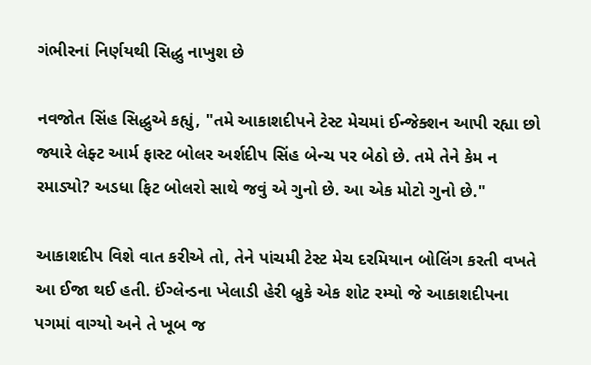ગંભીરનાં નિર્ણયથી સિદ્ધુ નાખુશ છે

નવજોત સિંહ સિદ્ધુએ કહ્યું, "તમે આકાશદીપને ટેસ્ટ મેચમાં ઈન્જેક્શન આપી રહ્યા છો જ્યારે લેફ્ટ આર્મ ફાસ્ટ બોલર અર્શદીપ સિંહ બેન્ચ પર બેઠો છે. તમે તેને કેમ ન રમાડ્યો? અડધા ફિટ બોલરો સાથે જવું એ ગુનો છે. આ એક મોટો ગુનો છે."

આકાશદીપ વિશે વાત કરીએ તો, તેને પાંચમી ટેસ્ટ મેચ દરમિયાન બોલિંગ કરતી વખતે આ ઈજા થઈ હતી. ઈંગ્લેન્ડના ખેલાડી હેરી બ્રુકે એક શોટ રમ્યો જે આકાશદીપના પગમાં વાગ્યો અને તે ખૂબ જ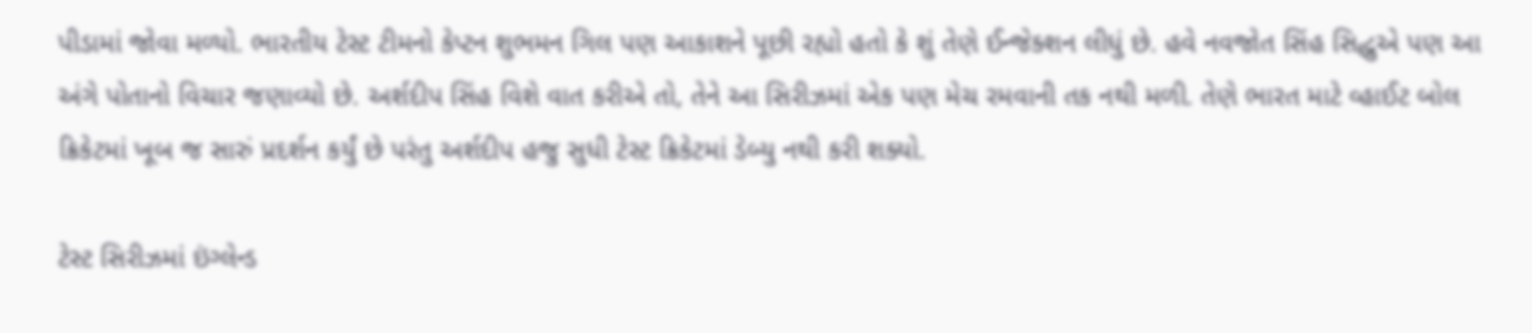પીડામાં જોવા મળ્યો. ભારતીય ટેસ્ટ ટીમનો કેપ્ટન શુભમન ગિલ પણ આકાશને પૂછી રહ્યો હતો કે શું તેણે ઈન્જેક્શન લીધું છે. હવે નવજોત સિંહ સિદ્ધુએ પણ આ અંગે પોતાનો વિચાર જણાવ્યો છે. અર્શદીપ સિંહ વિશે વાત કરીએ તો, તેને આ સિરીઝમાં એક પણ મેચ રમવાની તક નથી મળી. તેણે ભારત માટે વ્હાઈટ બોલ ક્રિકેટમાં ખૂબ જ સારું પ્રદર્શન કર્યું છે પરંતુ અર્શદીપ હજુ સુધી ટેસ્ટ ક્રિકેટમાં ડેબ્યુ નથી કરી શક્યો.

ટેસ્ટ સિરીઝમાં ઇંગ્લેન્ડ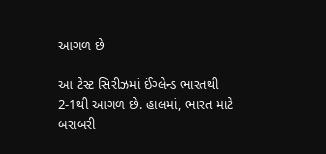આગળ છે

આ ટેસ્ટ સિરીઝમાં ઈંગ્લેન્ડ ભારતથી 2-1થી આગળ છે. હાલમાં, ભારત માટે બરાબરી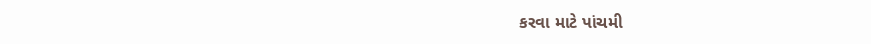કરવા માટે પાંચમી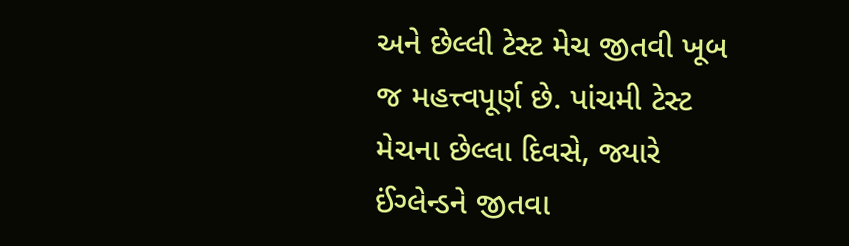અને છેલ્લી ટેસ્ટ મેચ જીતવી ખૂબ જ મહત્ત્વપૂર્ણ છે. પાંચમી ટેસ્ટ મેચના છેલ્લા દિવસે, જ્યારે ઈંગ્લેન્ડને જીતવા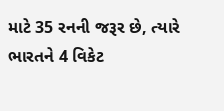માટે 35 રનની જરૂર છે, ત્યારે ભારતને 4 વિકેટ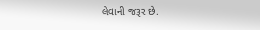લેવાની જરૂર છે.